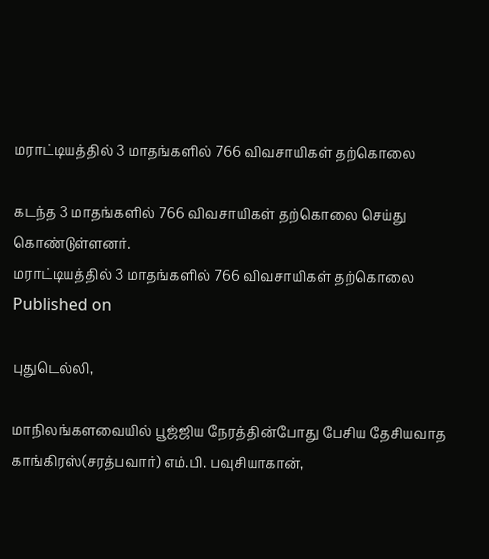மராட்டியத்தில் 3 மாதங்களில் 766 விவசாயிகள் தற்கொலை

கடந்த 3 மாதங்களில் 766 விவசாயிகள் தற்கொலை செய்து கொண்டுள்ளனர்.
மராட்டியத்தில் 3 மாதங்களில் 766 விவசாயிகள் தற்கொலை
Published on

புதுடெல்லி,

மாநிலங்களவையில் பூஜ்ஜிய நேரத்தின்போது பேசிய தேசியவாத காங்கிரஸ்(சரத்பவார்) எம்.பி. பவுசியாகான்,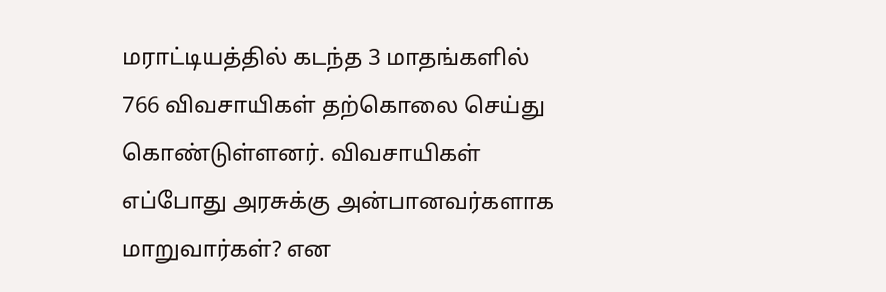மராட்டியத்தில் கடந்த 3 மாதங்களில் 766 விவசாயிகள் தற்கொலை செய்து கொண்டுள்ளனர். விவசாயிகள் எப்போது அரசுக்கு அன்பானவர்களாக மாறுவார்கள்? என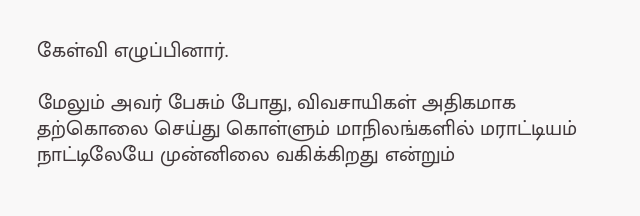கேள்வி எழுப்பினார்.

மேலும் அவர் பேசும் போது, விவசாயிகள் அதிகமாக தற்கொலை செய்து கொள்ளும் மாநிலங்களில் மராட்டியம் நாட்டிலேயே முன்னிலை வகிக்கிறது என்றும்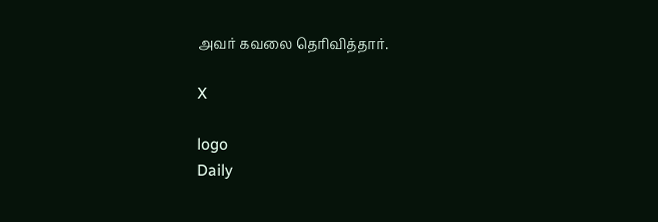அவர் கவலை தெரிவித்தார்.

X

logo
Daily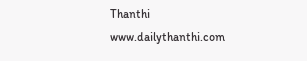Thanthi
www.dailythanthi.com